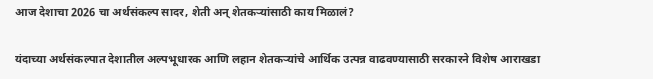आज देशाचा 2026 चा अर्थसंकल्प सादर, शेती अन् शेतकऱ्यांसाठी काय मिळालं?

यंदाच्या अर्थसंकल्पात देशातील अल्पभूधारक आणि लहान शेतकऱ्यांचे आर्थिक उत्पन्न वाढवण्यासाठी सरकारने विशेष आराखडा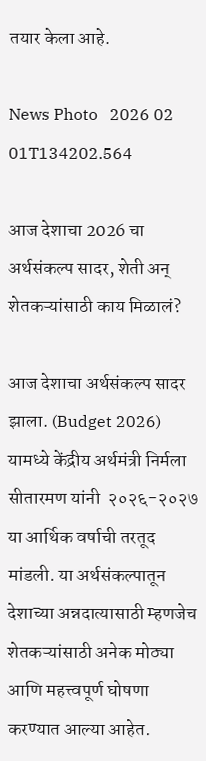तयार केला आहे.

News Photo   2026 02 01T134202.564

आज देशाचा 2026 चा अर्थसंकल्प सादर, शेती अन् शेतकऱ्यांसाठी काय मिळालं?

आज देशाचा अर्थसंकल्प सादर झाला. (Budget 2026) यामध्ये केंद्रीय अर्थमंत्री निर्मला सीतारमण यांनी  २०२६-२०२७ या आर्थिक वर्षाची तरतूद मांडली. या अर्थसंकल्पातून देशाच्या अन्नदात्यासाठी म्हणजेच शेतकऱ्यांसाठी अनेक मोठ्या आणि महत्त्वपूर्ण घोषणा करण्यात आल्या आहेत.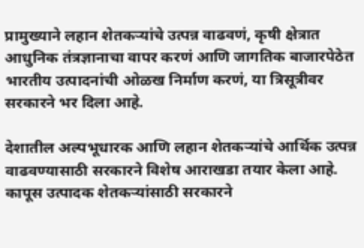प्रामुख्याने लहान शेतकऱ्यांचे उत्पन्न वाढवणं, कृषी क्षेत्रात आधुनिक तंत्रज्ञानाचा वापर करणं आणि जागतिक बाजारपेठेत भारतीय उत्पादनांची ओळख निर्माण करणं, या त्रिसूत्रीवर सरकारने भर दिला आहे.

देशातील अल्पभूधारक आणि लहान शेतकऱ्यांचे आर्थिक उत्पन्न वाढवण्यासाठी सरकारने विशेष आराखडा तयार केला आहे. कापूस उत्पादक शेतकऱ्यांसाठी सरकारने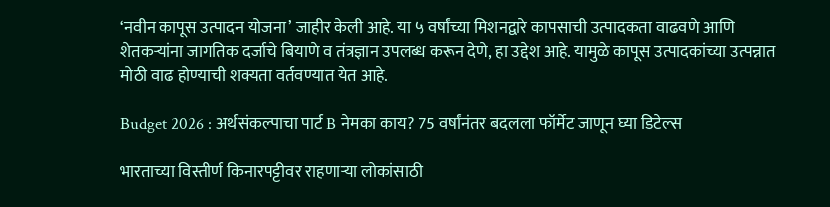‘नवीन कापूस उत्पादन योजना’ जाहीर केली आहे. या ५ वर्षांच्या मिशनद्वारे कापसाची उत्पादकता वाढवणे आणि शेतकऱ्यांना जागतिक दर्जाचे बियाणे व तंत्रज्ञान उपलब्ध करून देणे, हा उद्देश आहे. यामुळे कापूस उत्पादकांच्या उत्पन्नात मोठी वाढ होण्याची शक्यता वर्तवण्यात येत आहे.

Budget 2026 : अर्थसंकल्पाचा पार्ट B नेमका काय? 75 वर्षांनंतर बदलला फॉर्मेट जाणून घ्या डिटेल्स

भारताच्या विस्तीर्ण किनारपट्टीवर राहणाऱ्या लोकांसाठी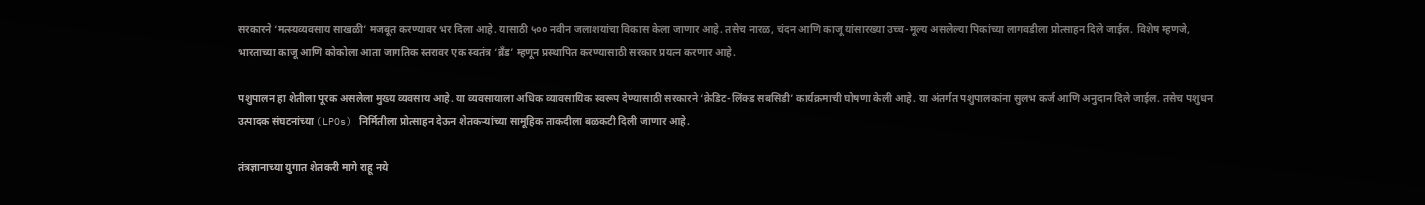सरकारने ‘मत्स्यव्यवसाय साखळी’ मजबूत करण्यावर भर दिला आहे. यासाठी ५०० नवीन जलाशयांचा विकास केला जाणार आहे. तसेच नारळ, चंदन आणि काजू यांसारख्या उच्च-मूल्य असलेल्या पिकांच्या लागवडीला प्रोत्साहन दिले जाईल. विशेष म्हणजे, भारताच्या काजू आणि कोकोला आता जागतिक स्तरावर एक स्वतंत्र ‘ब्रँड’ म्हणून प्रस्थापित करण्यासाठी सरकार प्रयत्न करणार आहे.

पशुपालन हा शेतीला पूरक असलेला मुख्य व्यवसाय आहे. या व्यवसायाला अधिक व्यावसायिक स्वरूप देण्यासाठी सरकारने ‘क्रेडिट-लिंक्ड सबसिडी’ कार्यक्रमाची घोषणा केली आहे. या अंतर्गत पशुपालकांना सुलभ कर्ज आणि अनुदान दिले जाईल. तसेच पशुधन उत्पादक संघटनांच्या (LPOs) निर्मितीला प्रोत्साहन देऊन शेतकऱ्यांच्या सामूहिक ताकदीला बळकटी दिली जाणार आहे.

तंत्रज्ञानाच्या युगात शेतकरी मागे राहू नये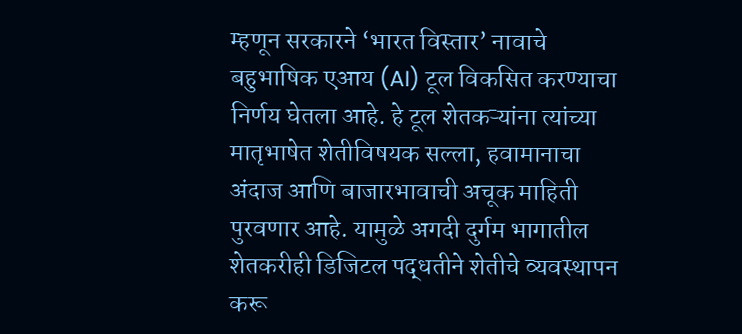म्हणून सरकारने ‘भारत विस्तार’ नावाचे बहुभाषिक एआय (AI) टूल विकसित करण्याचा निर्णय घेतला आहे. हे टूल शेतकऱ्यांना त्यांच्या मातृभाषेत शेतीविषयक सल्ला, हवामानाचा अंदाज आणि बाजारभावाची अचूक माहिती पुरवणार आहे. यामुळे अगदी दुर्गम भागातील शेतकरीही डिजिटल पद्धतीने शेतीचे व्यवस्थापन करू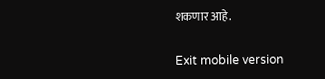शकणार आहे.

Exit mobile version